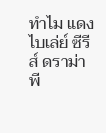ทำไม แดง ไบเล่ย์ ซีรีส์ ดราม่าพี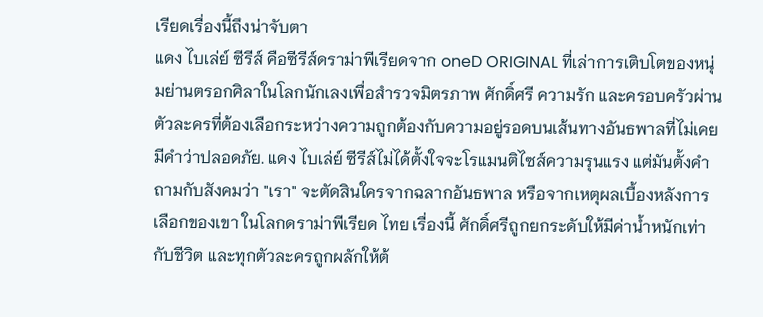เรียดเรื่องนี้ถึงน่าจับตา
แดง ไบเล่ย์ ซีรีส์ คือซีรีส์ดราม่าพีเรียดจาก oneD ORIGINAL ที่เล่าการเติบโตของหนุ่มย่านตรอกศิลาในโลกนักเลงเพื่อสำรวจมิตรภาพ ศักดิ์ศรี ความรัก และครอบครัวผ่านตัวละครที่ต้องเลือกระหว่างความถูกต้องกับความอยู่รอดบนเส้นทางอันธพาลที่ไม่เคยมีคำว่าปลอดภัย. แดง ไบเล่ย์ ซีรีส์ไม่ได้ตั้งใจจะโรแมนติไซส์ความรุนแรง แต่มันตั้งคำถามกับสังคมว่า "เรา" จะตัดสินใครจากฉลากอันธพาล หรือจากเหตุผลเบื้องหลังการเลือกของเขา ในโลกดราม่าพีเรียด ไทย เรื่องนี้ ศักดิ์ศรีถูกยกระดับให้มีค่าน้ำหนักเท่ากับชีวิต และทุกตัวละครถูกผลักให้ต้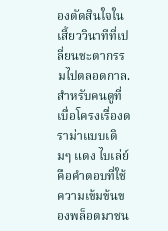องตัดสินใจในเสี้ยววินาทีที่เปลี่ยนชะตากรรมไปตลอดกาล. สำหรับคนดูที่เบื่อโครงเรื่องดราม่าแบบเดิมๆ แดง ไบเล่ย์ คือคำตอบที่ใช้ความเข้มข้นของพล็อตมาชน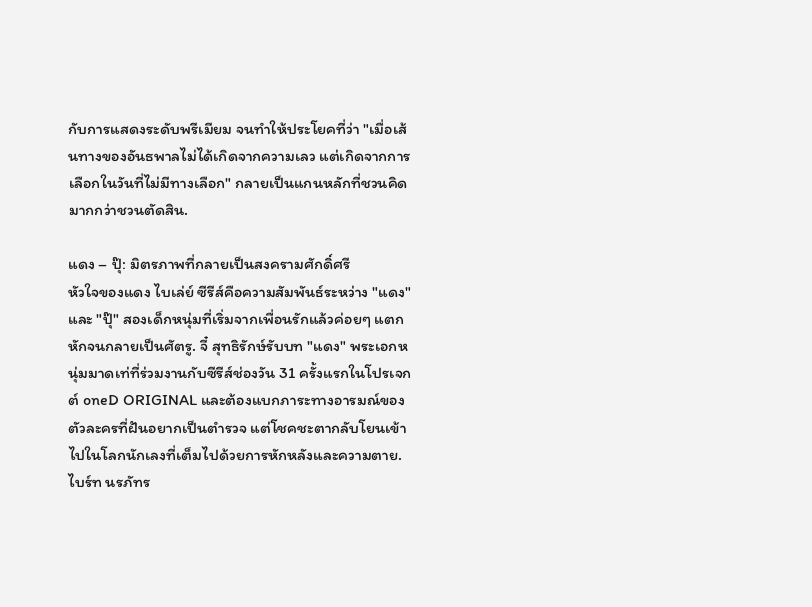กับการแสดงระดับพรีเมียม จนทำให้ประโยคที่ว่า "เมื่อเส้นทางของอันธพาลไม่ได้เกิดจากความเลว แต่เกิดจากการเลือกในวันที่ไม่มีทางเลือก" กลายเป็นแกนหลักที่ชวนคิดมากกว่าชวนตัดสิน.

แดง – ปุ๊: มิตรภาพที่กลายเป็นสงครามศักดิ์ศรี
หัวใจของแดง ไบเล่ย์ ซีรีส์คือความสัมพันธ์ระหว่าง "แดง" และ "ปุ๊" สองเด็กหนุ่มที่เริ่มจากเพื่อนรักแล้วค่อยๆ แตกหักจนกลายเป็นศัตรู. จี๋ สุทธิรักษ์รับบท "แดง" พระเอกหนุ่มมาดเท่ที่ร่วมงานกับซีรีส์ช่องวัน 31 ครั้งแรกในโปรเจกต์ oneD ORIGINAL และต้องแบกภาระทางอารมณ์ของตัวละครที่ฝันอยากเป็นตำรวจ แต่โชคชะตากลับโยนเข้าไปในโลกนักเลงที่เต็มไปด้วยการหักหลังและความตาย. ไบร์ท นรภัทร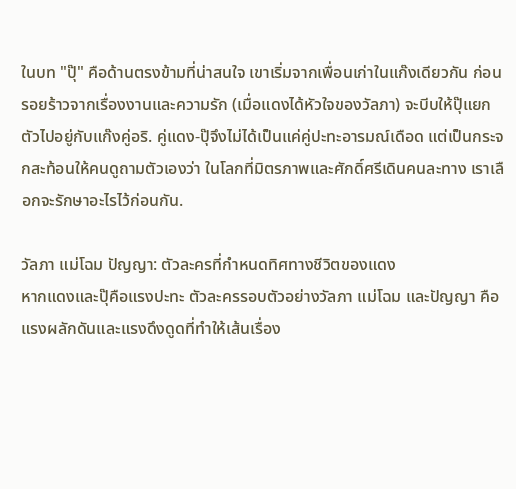ในบท "ปุ๊" คือด้านตรงข้ามที่น่าสนใจ เขาเริ่มจากเพื่อนเก่าในแก๊งเดียวกัน ก่อนรอยร้าวจากเรื่องงานและความรัก (เมื่อแดงได้หัวใจของวัลภา) จะบีบให้ปุ๊แยกตัวไปอยู่กับแก๊งคู่อริ. คู่แดง-ปุ๊จึงไม่ได้เป็นแค่คู่ปะทะอารมณ์เดือด แต่เป็นกระจกสะท้อนให้คนดูถามตัวเองว่า ในโลกที่มิตรภาพและศักดิ์ศรีเดินคนละทาง เราเลือกจะรักษาอะไรไว้ก่อนกัน.

วัลภา แม่โฉม ปัญญา: ตัวละครที่กำหนดทิศทางชีวิตของแดง
หากแดงและปุ๊คือแรงปะทะ ตัวละครรอบตัวอย่างวัลภา แม่โฉม และปัญญา คือแรงผลักดันและแรงดึงดูดที่ทำให้เส้นเรื่อง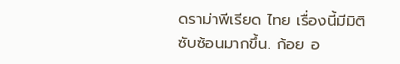ดราม่าพีเรียด ไทย เรื่องนี้มีมิติซับซ้อนมากขึ้น. ก้อย อ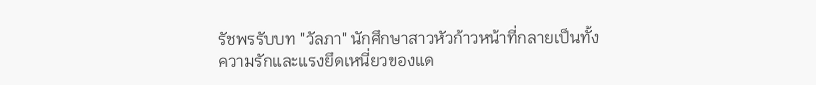รัชพรรับบท "วัลภา" นักศึกษาสาวหัวก้าวหน้าที่กลายเป็นทั้งความรักและแรงยึดเหนี่ยวของแด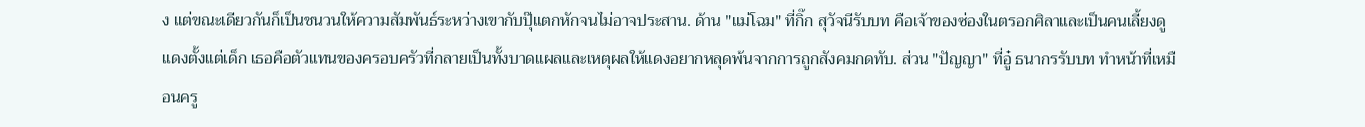ง แต่ขณะเดียวกันก็เป็นชนวนให้ความสัมพันธ์ระหว่างเขากับปุ๊แตกหักจนไม่อาจประสาน. ด้าน "แม่โฉม" ที่กิ๊ก สุวัจนีรับบท คือเจ้าของซ่องในตรอกศิลาและเป็นคนเลี้ยงดูแดงตั้งแต่เด็ก เธอคือตัวแทนของครอบครัวที่กลายเป็นทั้งบาดแผลและเหตุผลให้แดงอยากหลุดพ้นจากการถูกสังคมกดทับ. ส่วน "ปัญญา" ที่อู๋ ธนากรรับบท ทำหน้าที่เหมือนครู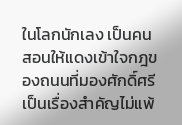ในโลกนักเลง เป็นคนสอนให้แดงเข้าใจกฎของถนนที่มองศักดิ์ศรีเป็นเรื่องสำคัญไม่แพ้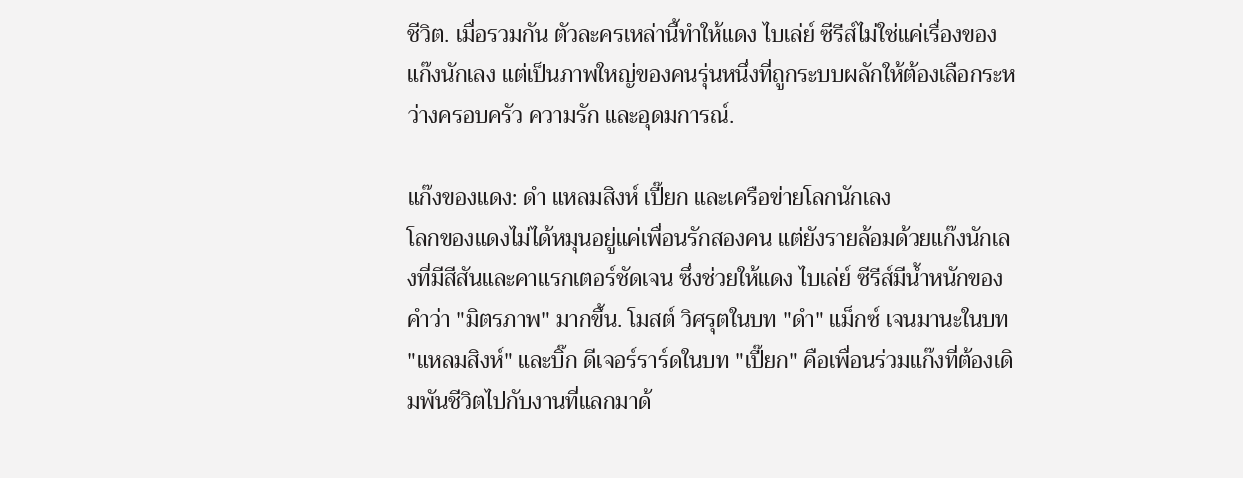ชีวิต. เมื่อรวมกัน ตัวละครเหล่านี้ทำให้แดง ไบเล่ย์ ซีรีส์ไม่ใช่แค่เรื่องของแก๊งนักเลง แต่เป็นภาพใหญ่ของคนรุ่นหนึ่งที่ถูกระบบผลักให้ต้องเลือกระหว่างครอบครัว ความรัก และอุดมการณ์.

แก๊งของแดง: ดำ แหลมสิงห์ เปี๊ยก และเครือข่ายโลกนักเลง
โลกของแดงไม่ได้หมุนอยู่แค่เพื่อนรักสองคน แต่ยังรายล้อมด้วยแก๊งนักเลงที่มีสีสันและคาแรกเตอร์ชัดเจน ซึ่งช่วยให้แดง ไบเล่ย์ ซีรีส์มีน้ำหนักของคำว่า "มิตรภาพ" มากขึ้น. โมสต์ วิศรุตในบท "ดำ" แม็กซ์ เจนมานะในบท "แหลมสิงห์" และบิ๊ก ดีเจอร์ราร์ดในบท "เปี๊ยก" คือเพื่อนร่วมแก๊งที่ต้องเดิมพันชีวิตไปกับงานที่แลกมาด้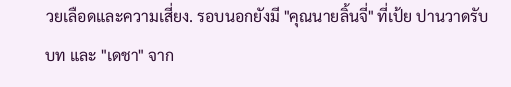วยเลือดและความเสี่ยง. รอบนอกยังมี "คุณนายลิ้นจี่" ที่เป้ย ปานวาดรับบท และ "เดชา" จาก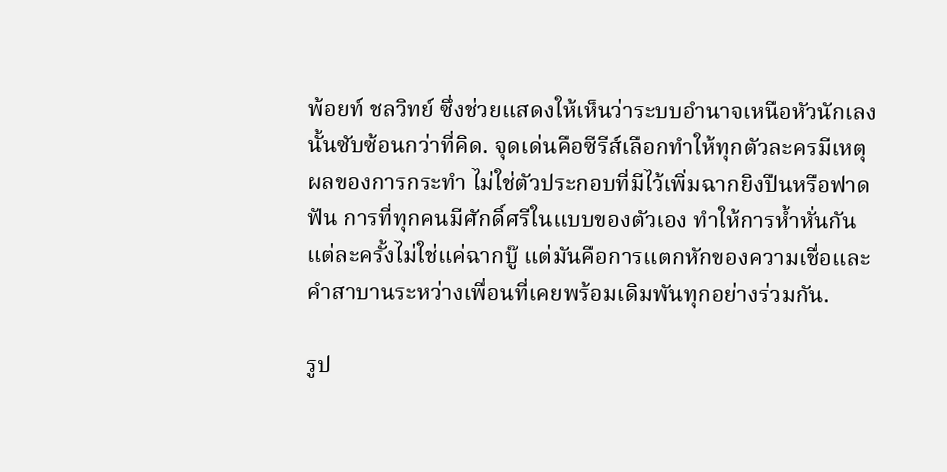พ้อยท์ ชลวิทย์ ซึ่งช่วยแสดงให้เห็นว่าระบบอำนาจเหนือหัวนักเลงนั้นซับซ้อนกว่าที่คิด. จุดเด่นคือซีรีส์เลือกทำให้ทุกตัวละครมีเหตุผลของการกระทำ ไม่ใช่ตัวประกอบที่มีไว้เพิ่มฉากยิงปืนหรือฟาดฟัน การที่ทุกคนมีศักดิ์ศรีในแบบของตัวเอง ทำให้การห้ำหั่นกันแต่ละครั้งไม่ใช่แค่ฉากบู๊ แต่มันคือการแตกหักของความเชื่อและคำสาบานระหว่างเพื่อนที่เคยพร้อมเดิมพันทุกอย่างร่วมกัน.

รูป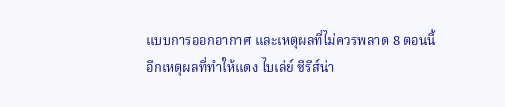แบบการออกอากาศ และเหตุผลที่ไม่ควรพลาด 8 ตอนนี้
อีกเหตุผลที่ทำให้แดง ไบเล่ย์ ซีรีส์น่า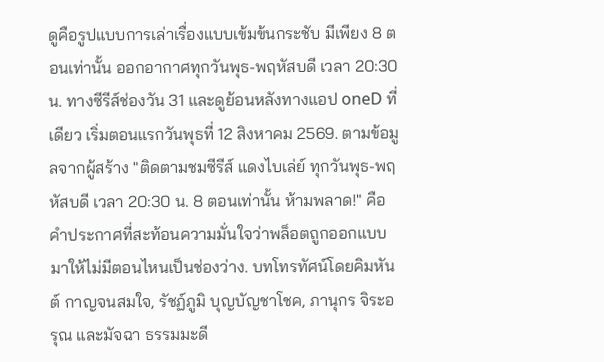ดูคือรูปแบบการเล่าเรื่องแบบเข้มข้นกระชับ มีเพียง 8 ตอนเท่านั้น ออกอากาศทุกวันพุธ-พฤหัสบดี เวลา 20:30 น. ทางซีรีส์ช่องวัน 31 และดูย้อนหลังทางแอป oneD ที่เดียว เริ่มตอนแรกวันพุธที่ 12 สิงหาคม 2569. ตามข้อมูลจากผู้สร้าง "ติดตามชมซีรีส์ แดงไบเล่ย์ ทุกวันพุธ-พฤหัสบดี เวลา 20:30 น. 8 ตอนเท่านั้น ห้ามพลาด!" คือคำประกาศที่สะท้อนความมั่นใจว่าพล็อตถูกออกแบบมาให้ไม่มีตอนไหนเป็นช่องว่าง. บทโทรทัศน์โดยคิมหันต์ กาญจนสมใจ, รัชฏ์ภูมิ บุญบัญชาโชค, ภานุกร จิระอรุณ และมัจฉา ธรรมมะดี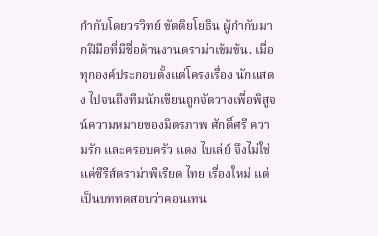กำกับโดยวรวิทย์ ขัตติยโยธิน ผู้กำกับมากฝีมือที่มีชื่อด้านงานดราม่าเข้มข้น. เมื่อทุกองค์ประกอบตั้งแต่โครงเรื่อง นักแสดง ไปจนถึงทีมนักเขียนถูกจัดวางเพื่อพิสูจน์ความหมายของมิตรภาพ ศักดิ์ศรี ความรัก และครอบครัว แดง ไบเล่ย์ จึงไม่ใช่แค่ซีรีส์ดราม่าพีเรียด ไทย เรื่องใหม่ แต่เป็นบททดสอบว่าคอนเทน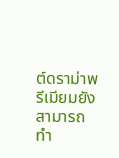ต์ดราม่าพรีเมียมยังสามารถทำ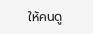ให้คนดู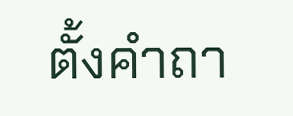ตั้งคำถา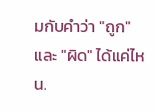มกับคำว่า "ถูก" และ "ผิด" ได้แค่ไหน.